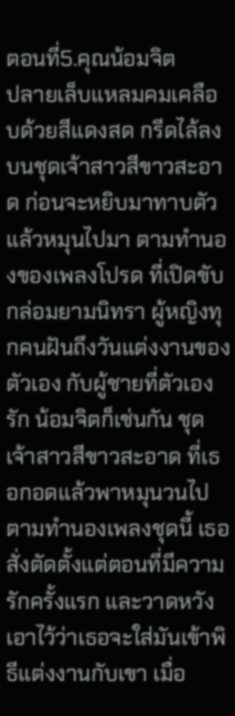ตอนที่5.คุณน้อมจิต
ปลายเล็บแหลมคมเคลือบด้วยสีแดงสด กรีดไล้ลงบนชุดเจ้าสาวสีขาวสะอาด ก่อนจะหยิบมาทาบตัวแล้วหมุนไปมา ตามทำนองของเพลงโปรด ที่เปิดขับกล่อมยามนิทรา ผู้หญิงทุกคนฝันถึงวันแต่งงานของตัวเอง กับผู้ชายที่ตัวเองรัก น้อมจิตก็เช่นกัน ชุดเจ้าสาวสีขาวสะอาด ที่เธอกอดแล้วพาหมุนวนไปตามทำนองเพลงชุดนี้ เธอสั่งตัดตั้งแต่ตอนที่มีความรักครั้งแรก และวาดหวังเอาไว้ว่าเธอจะใส่มันเข้าพิธีแต่งงานกับเขา เมื่อ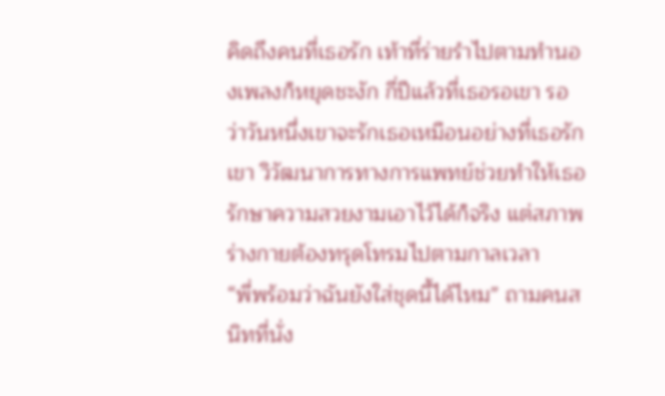คิดถึงคนที่เธอรัก เท้าที่ร่ายรำไปตามทำนองเพลงก็หยุดชะงัก กี่ปีแล้วที่เธอรอเขา รอว่าวันหนึ่งเขาจะรักเธอเหมือนอย่างที่เธอรักเขา วิวัฒนาการทางการแพทย์ช่วยทำให้เธอรักษาความสวยงามเอาไว้ได้ก็จริง แต่สภาพร่างกายต้องทรุดโทรมไปตามกาลเวลา
“พี่พร้อมว่าฉันยังใส่ชุดนี้ได้ไหม” ถามคนสนิทที่นั่ง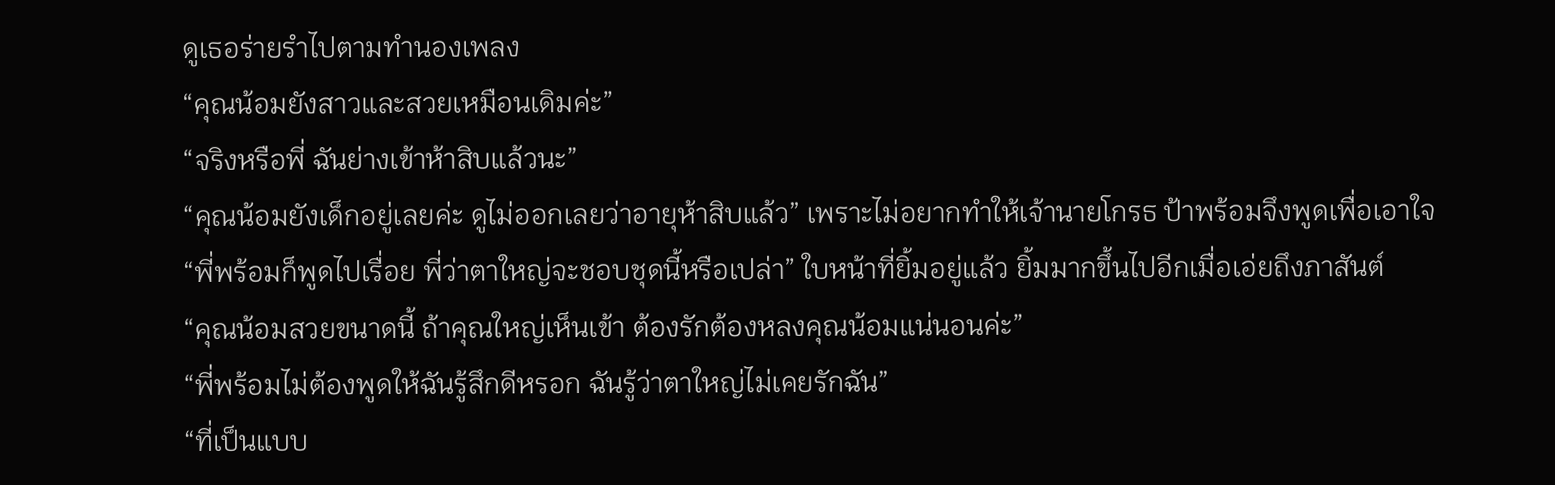ดูเธอร่ายรำไปตามทำนองเพลง
“คุณน้อมยังสาวและสวยเหมือนเดิมค่ะ”
“จริงหรือพี่ ฉันย่างเข้าห้าสิบแล้วนะ”
“คุณน้อมยังเด็กอยู่เลยค่ะ ดูไม่ออกเลยว่าอายุห้าสิบแล้ว” เพราะไม่อยากทำให้เจ้านายโกรธ ป้าพร้อมจึงพูดเพื่อเอาใจ
“พี่พร้อมก็พูดไปเรื่อย พี่ว่าตาใหญ่จะชอบชุดนี้หรือเปล่า” ใบหน้าที่ยิ้มอยู่แล้ว ยิ้มมากขึ้นไปอีกเมื่อเอ่ยถึงภาสันต์
“คุณน้อมสวยขนาดนี้ ถ้าคุณใหญ่เห็นเข้า ต้องรักต้องหลงคุณน้อมแน่นอนค่ะ”
“พี่พร้อมไม่ต้องพูดให้ฉันรู้สึกดีหรอก ฉันรู้ว่าตาใหญ่ไม่เคยรักฉัน”
“ที่เป็นแบบ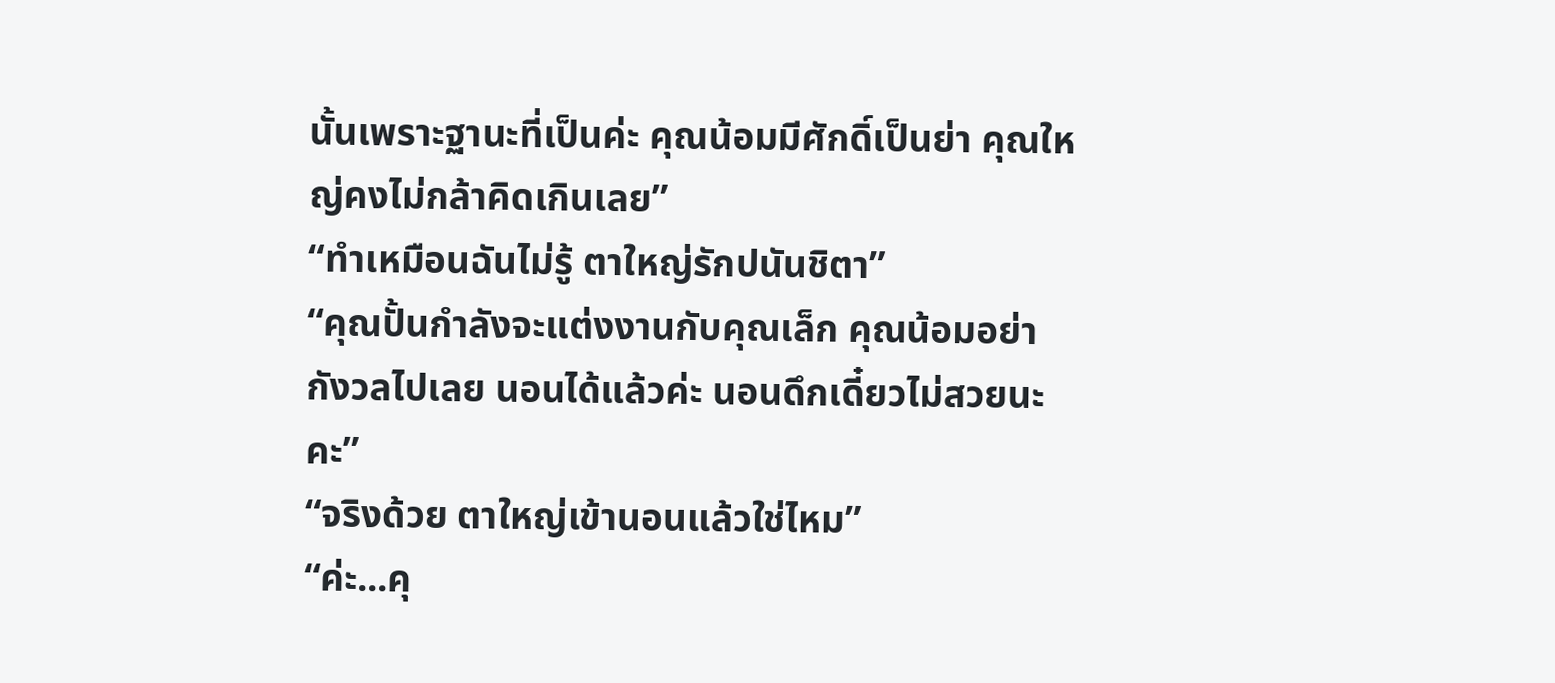นั้นเพราะฐานะที่เป็นค่ะ คุณน้อมมีศักดิ์เป็นย่า คุณใหญ่คงไม่กล้าคิดเกินเลย”
“ทำเหมือนฉันไม่รู้ ตาใหญ่รักปนันชิตา”
“คุณปั้นกำลังจะแต่งงานกับคุณเล็ก คุณน้อมอย่ากังวลไปเลย นอนได้แล้วค่ะ นอนดึกเดี๋ยวไม่สวยนะคะ”
“จริงด้วย ตาใหญ่เข้านอนแล้วใช่ไหม”
“ค่ะ...คุ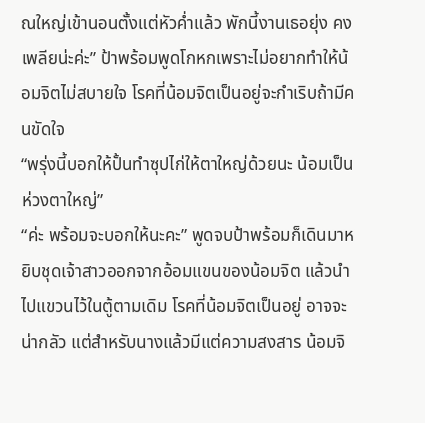ณใหญ่เข้านอนตั้งแต่หัวค่ำแล้ว พักนี้งานเธอยุ่ง คงเพลียน่ะค่ะ” ป้าพร้อมพูดโกหกเพราะไม่อยากทำให้น้อมจิตไม่สบายใจ โรคที่น้อมจิตเป็นอยู่จะกำเริบถ้ามีคนขัดใจ
“พรุ่งนี้บอกให้ปั้นทำซุปไก่ให้ตาใหญ่ด้วยนะ น้อมเป็นห่วงตาใหญ่”
“ค่ะ พร้อมจะบอกให้นะคะ” พูดจบป้าพร้อมก็เดินมาหยิบชุดเจ้าสาวออกจากอ้อมแขนของน้อมจิต แล้วนำไปแขวนไว้ในตู้ตามเดิม โรคที่น้อมจิตเป็นอยู่ อาจจะน่ากลัว แต่สำหรับนางแล้วมีแต่ความสงสาร น้อมจิ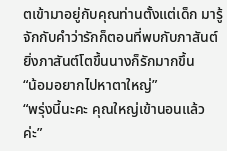ตเข้ามาอยู่กับคุณท่านตั้งแต่เด็ก มารู้จักกับคำว่ารักก็ตอนที่พบกับภาสันต์ ยิ่งภาสันต์โตขึ้นนางก็รักมากขึ้น
“น้อมอยากไปหาตาใหญ่”
“พรุ่งนี้นะคะ คุณใหญ่เข้านอนแล้วค่ะ”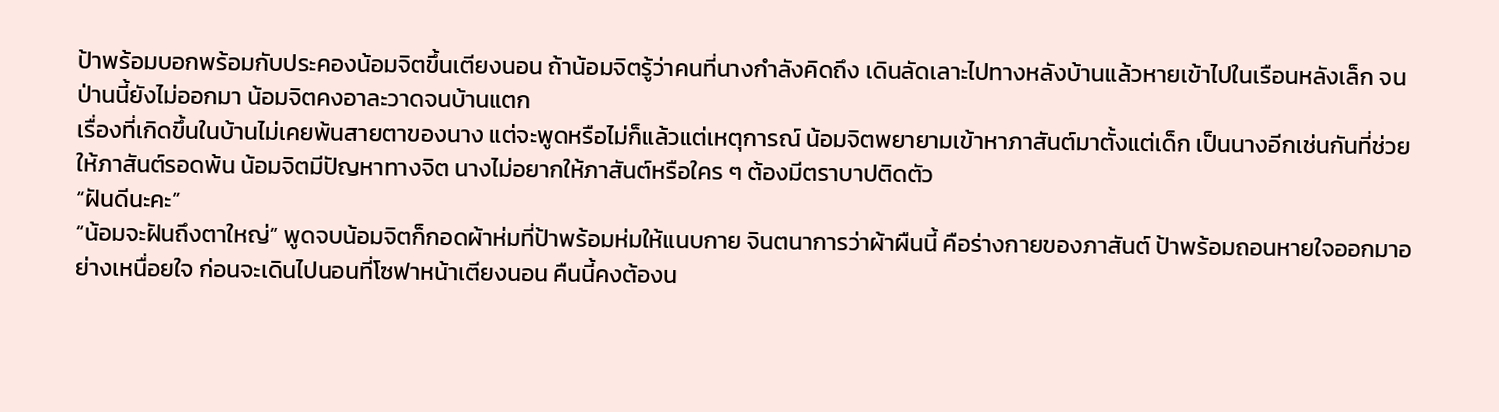ป้าพร้อมบอกพร้อมกับประคองน้อมจิตขึ้นเตียงนอน ถ้าน้อมจิตรู้ว่าคนที่นางกำลังคิดถึง เดินลัดเลาะไปทางหลังบ้านแล้วหายเข้าไปในเรือนหลังเล็ก จนป่านนี้ยังไม่ออกมา น้อมจิตคงอาละวาดจนบ้านแตก
เรื่องที่เกิดขึ้นในบ้านไม่เคยพ้นสายตาของนาง แต่จะพูดหรือไม่ก็แล้วแต่เหตุการณ์ น้อมจิตพยายามเข้าหาภาสันต์มาตั้งแต่เด็ก เป็นนางอีกเช่นกันที่ช่วยให้ภาสันต์รอดพ้น น้อมจิตมีปัญหาทางจิต นางไม่อยากให้ภาสันต์หรือใคร ๆ ต้องมีตราบาปติดตัว
“ฝันดีนะคะ”
“น้อมจะฝันถึงตาใหญ่” พูดจบน้อมจิตก็กอดผ้าห่มที่ป้าพร้อมห่มให้แนบกาย จินตนาการว่าผ้าผืนนี้ คือร่างกายของภาสันต์ ป้าพร้อมถอนหายใจออกมาอย่างเหนื่อยใจ ก่อนจะเดินไปนอนที่โซฟาหน้าเตียงนอน คืนนี้คงต้องน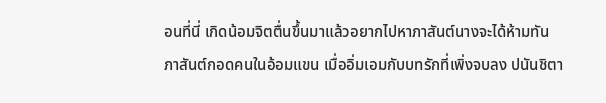อนที่นี่ เกิดน้อมจิตตื่นขึ้นมาแล้วอยากไปหาภาสันต์นางจะได้ห้ามทัน
ภาสันต์กอดคนในอ้อมแขน เมื่ออิ่มเอมกับบทรักที่เพิ่งจบลง ปนันชิตา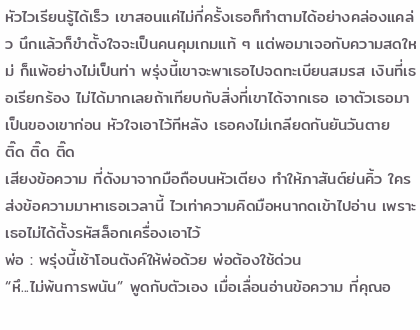หัวไวเรียนรู้ได้เร็ว เขาสอนแค่ไม่กี่ครั้งเธอก็ทำตามได้อย่างคล่องแคล่ว นึกแล้วก็ขำตั้งใจจะเป็นคนคุมเกมแท้ ๆ แต่พอมาเจอกับความสดใหม่ ก็แพ้อย่างไม่เป็นท่า พรุ่งนี้เขาจะพาเธอไปจดทะเบียนสมรส เงินที่เธอเรียกร้อง ไม่ได้มากเลยถ้าเทียบกับสิ่งที่เขาได้จากเธอ เอาตัวเธอมาเป็นของเขาก่อน หัวใจเอาไว้ทีหลัง เธอคงไม่เกลียดกันยันวันตาย
ติ๊ด ติ๊ด ติ๊ด
เสียงข้อความ ที่ดังมาจากมือถือบนหัวเตียง ทำให้ภาสันต์ย่นคิ้ว ใครส่งข้อความมาหาเธอเวลานี้ ไวเท่าความคิดมือหนากดเข้าไปอ่าน เพราะเธอไม่ได้ตั้งรหัสล็อกเครื่องเอาไว้
พ่อ : พรุ่งนี้เช้าโอนตังค์ให้พ่อด้วย พ่อต้องใช้ด่วน
“หึ...ไม่พ้นการพนัน” พูดกับตัวเอง เมื่อเลื่อนอ่านข้อความ ที่คุณอ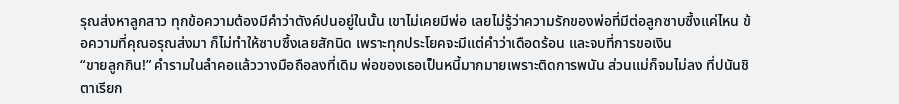รุณส่งหาลูกสาว ทุกข้อความต้องมีคำว่าตังค์ปนอยู่ในนั้น เขาไม่เคยมีพ่อ เลยไม่รู้ว่าความรักของพ่อที่มีต่อลูกซาบซึ้งแค่ไหน ข้อความที่คุณอรุณส่งมา ก็ไม่ทำให้ซาบซึ้งเลยสักนิด เพราะทุกประโยคจะมีแต่คำว่าเดือดร้อน และจบที่การขอเงิน
“ขายลูกกิน!” คำรามในลำคอแล้ววางมือถือลงที่เดิม พ่อของเธอเป็นหนี้มากมายเพราะติดการพนัน ส่วนแม่ก็จมไม่ลง ที่ปนันชิตาเรียก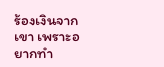ร้องเงินจากเขา เพราะอยากทำ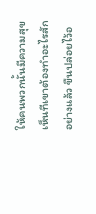ให้คนพวกนั้นมีความสุข เห็นทีเขาต้องทำอะไรสักอย่างแล้ว ขืนปล่อยไว้อ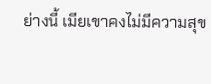ย่างนี้ เมียเขาคงไม่มีความสุข